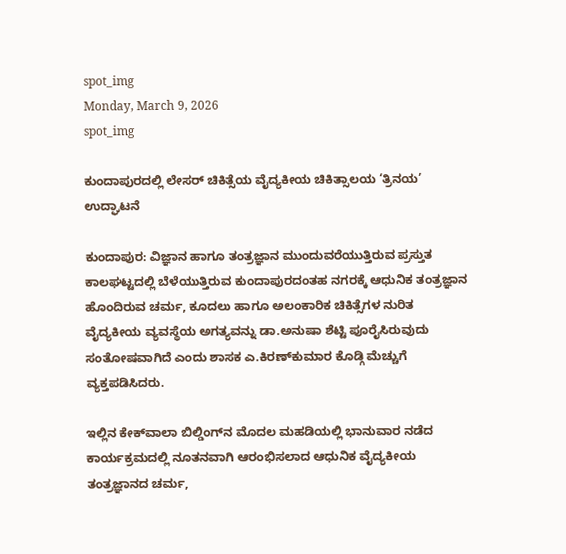spot_img
Monday, March 9, 2026
spot_img

ಕುಂದಾಪುರದಲ್ಲಿ ಲೇಸರ್ ಚಿಕಿತ್ಸೆಯ ವೈದ್ಯಕೀಯ ಚಿಕಿತ್ಸಾಲಯ ‘ತ್ರಿನಯ’ ಉದ್ಘಾಟನೆ

ಕುಂದಾಪುರ: ವಿಜ್ಞಾನ ಹಾಗೂ ತಂತ್ರಜ್ಞಾನ ಮುಂದುವರೆಯುತ್ತಿರುವ ಪ್ರಸ್ತುತ ಕಾಲಘಟ್ಟದಲ್ಲಿ ಬೆಳೆಯುತ್ತಿರುವ ಕುಂದಾಪುರದಂತಹ ನಗರಕ್ಕೆ ಆಧುನಿಕ ತಂತ್ರಜ್ಞಾನ ಹೊಂದಿರುವ ಚರ್ಮ, ಕೂದಲು ಹಾಗೂ ಅಲಂಕಾರಿಕ ಚಿಕಿತ್ಸೆಗಳ ನುರಿತ ವೈದ್ಯಕೀಯ ವ್ಯವಸ್ಥೆಯ ಅಗತ್ಯವನ್ನು ಡಾ.ಅನುಷಾ ಶೆಟ್ಟಿ ಪೂರೈಸಿರುವುದು ಸಂತೋಷವಾಗಿದೆ ಎಂದು ಶಾಸಕ ಎ.ಕಿರಣ್‌ಕುಮಾರ ಕೊಡ್ಗಿ ಮೆಚ್ಚುಗೆ ವ್ಯಕ್ತಪಡಿಸಿದರು.

ಇಲ್ಲಿನ ಕೇಕ್‌ವಾಲಾ ಬಿಲ್ಡಿಂಗ್‌ನ ಮೊದಲ ಮಹಡಿಯಲ್ಲಿ ಭಾನುವಾರ ನಡೆದ ಕಾರ್ಯಕ್ರಮದಲ್ಲಿ ನೂತನವಾಗಿ ಆರಂಭಿಸಲಾದ ಆಧುನಿಕ ವೈದ್ಯಕೀಯ ತಂತ್ರಜ್ಞಾನದ ಚರ್ಮ,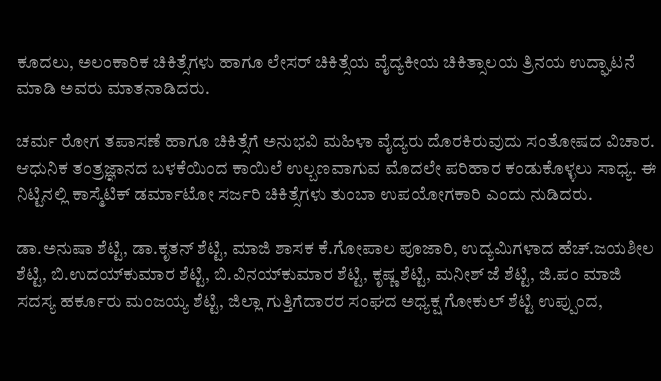ಕೂದಲು, ಅಲಂಕಾರಿಕ ಚಿಕಿತ್ಸೆಗಳು ಹಾಗೂ ಲೇಸರ್ ಚಿಕಿತ್ಸೆಯ ವೈದ್ಯಕೀಯ ಚಿಕಿತ್ಸಾಲಯ ತ್ರಿನಯ ಉದ್ಘಾಟನೆ ಮಾಡಿ ಅವರು ಮಾತನಾಡಿದರು.

ಚರ್ಮ ರೋಗ ತಪಾಸಣೆ ಹಾಗೂ ಚಿಕಿತ್ಸೆಗೆ ಅನುಭವಿ ಮಹಿಳಾ ವೈದ್ಯರು ದೊರಕಿರುವುದು ಸಂತೋಷದ ವಿಚಾರ. ಆಧುನಿಕ ತಂತ್ರಜ್ಞಾನದ ಬಳಕೆಯಿಂದ ಕಾಯಿಲೆ ಉಲ್ಬಣವಾಗುವ ಮೊದಲೇ ಪರಿಹಾರ ಕಂಡುಕೊಳ್ಳಲು ಸಾಧ್ಯ. ಈ ನಿಟ್ಟಿನಲ್ಲಿ ಕಾಸ್ಮೆಟಿಕ್ ಡರ್ಮಾಟೋ ಸರ್ಜರಿ ಚಿಕಿತ್ಸೆಗಳು ತುಂಬಾ ಉಪಯೋಗಕಾರಿ ಎಂದು ನುಡಿದರು.

ಡಾ.ಅನುಷಾ ಶೆಟ್ಟಿ, ಡಾ.ಕೃತನ್ ಶೆಟ್ಟಿ, ಮಾಜಿ ಶಾಸಕ ಕೆ.ಗೋಪಾಲ ಪೂಜಾರಿ, ಉದ್ಯಮಿಗಳಾದ ಹೆಚ್.ಜಯಶೀಲ ಶೆಟ್ಟಿ, ಬಿ.ಉದಯ್‌ಕುಮಾರ ಶೆಟ್ಟಿ, ಬಿ.ವಿನಯ್‌ಕುಮಾರ ಶೆಟ್ಟಿ, ಕೃಷ್ಣ ಶೆಟ್ಟಿ, ಮನೀಶ್ ಜೆ ಶೆಟ್ಟಿ, ಜಿ.ಪಂ ಮಾಜಿ ಸದಸ್ಯ ಹರ್ಕೂರು ಮಂಜಯ್ಯ ಶೆಟ್ಟಿ, ಜಿಲ್ಲಾ ಗುತ್ತಿಗೆದಾರರ ಸಂಘದ ಅಧ್ಯಕ್ಷ ಗೋಕುಲ್ ಶೆಟ್ಟಿ ಉಪ್ಪುಂದ,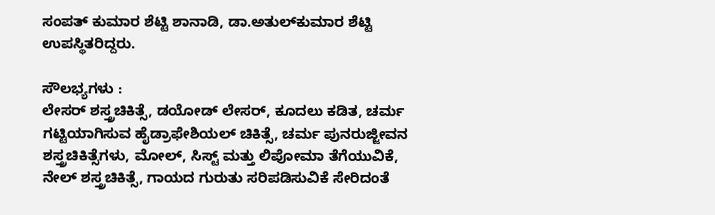ಸಂಪತ್ ಕುಮಾರ ಶೆಟ್ಟಿ ಶಾನಾಡಿ, ಡಾ.ಅತುಲ್‌ಕುಮಾರ ಶೆಟ್ಟಿ ಉಪಸ್ಥಿತರಿದ್ದರು.

ಸೌಲಭ್ಯಗಳು :
ಲೇಸರ್ ಶಸ್ತ್ರಚಿಕಿತ್ಸೆ, ಡಯೋಡ್ ಲೇಸರ್, ಕೂದಲು ಕಡಿತ, ಚರ್ಮ ಗಟ್ಟಿಯಾಗಿಸುವ ಹೈಡ್ರಾಫೇಶಿಯಲ್ ಚಿಕಿತ್ಸೆ, ಚರ್ಮ ಪುನರುಜ್ಜೀವನ ಶಸ್ತ್ರಚಿಕಿತ್ಸೆಗಳು, ಮೋಲ್, ಸಿಸ್ಟ್ ಮತ್ತು ಲಿಪೋಮಾ ತೆಗೆಯುವಿಕೆ, ನೇಲ್ ಶಸ್ತ್ರಚಿಕಿತ್ಸೆ, ಗಾಯದ ಗುರುತು ಸರಿಪಡಿಸುವಿಕೆ ಸೇರಿದಂತೆ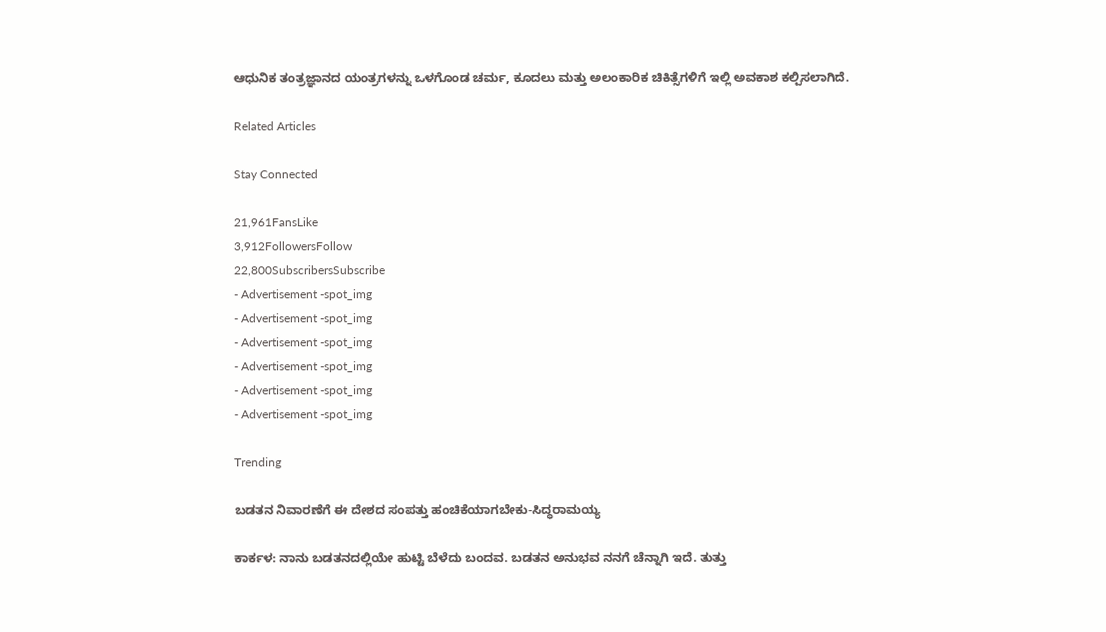ಆಧುನಿಕ ತಂತ್ರಜ್ಞಾನದ ಯಂತ್ರಗಳನ್ನು ಒಳಗೊಂಡ ಚರ್ಮ, ಕೂದಲು ಮತ್ತು ಅಲಂಕಾರಿಕ ಚಿಕಿತ್ಸೆಗಳಿಗೆ ಇಲ್ಲಿ ಅವಕಾಶ ಕಲ್ಪಿಸಲಾಗಿದೆ.

Related Articles

Stay Connected

21,961FansLike
3,912FollowersFollow
22,800SubscribersSubscribe
- Advertisement -spot_img
- Advertisement -spot_img
- Advertisement -spot_img
- Advertisement -spot_img
- Advertisement -spot_img
- Advertisement -spot_img

Trending

ಬಡತನ ನಿವಾರಣೆಗೆ ಈ ದೇಶದ ಸಂಪತ್ತು ಹಂಚಿಕೆಯಾಗಬೇಕು-ಸಿದ್ಧರಾಮಯ್ಯ

ಕಾರ್ಕಳ: ನಾನು ಬಡತನದಲ್ಲಿಯೇ ಹುಟ್ಟಿ ಬೆಳೆದು ಬಂದವ. ಬಡತನ ಅನುಭವ ನನಗೆ ಚೆನ್ನಾಗಿ ಇದೆ. ತುತ್ತು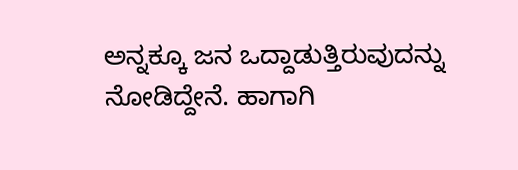ಅನ್ನಕ್ಕೂ ಜನ ಒದ್ದಾಡುತ್ತಿರುವುದನ್ನು ನೋಡಿದ್ದೇನೆ. ಹಾಗಾಗಿ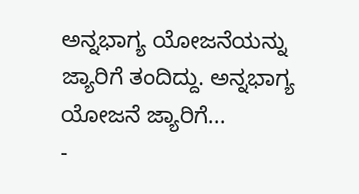ಅನ್ನಭಾಗ್ಯ ಯೋಜನೆಯನ್ನು ಜ್ಯಾರಿಗೆ ತಂದಿದ್ದು. ಅನ್ನಭಾಗ್ಯ ಯೋಜನೆ ಜ್ಯಾರಿಗೆ...
-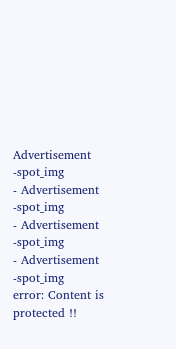Advertisement -spot_img
- Advertisement -spot_img
- Advertisement -spot_img
- Advertisement -spot_img
error: Content is protected !!